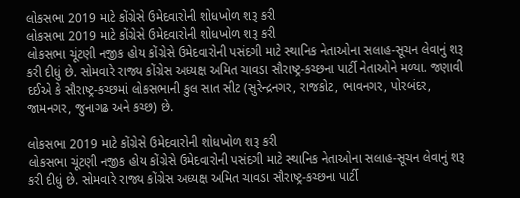લોકસભા 2019 માટે કોંગ્રેસે ઉમેદવારોની શોધખોળ શરૂ કરી
લોકસભા 2019 માટે કોંગ્રેસે ઉમેદવારોની શોધખોળ શરૂ કરી
લોકસભા ચૂંટણી નજીક હોય કોંગ્રેસે ઉમેદવારોની પસંદગી માટે સ્થાનિક નેતાઓના સલાહ-સૂચન લેવાનું શરૂ કરી દીધું છે. સોમવારે રાજ્ય કોંગ્રેસ અધ્યક્ષ અમિત ચાવડા સૌરાષ્ટ્ર-કચ્છના પાર્ટી નેતાઓને મળ્યા. જણાવી દઈએ કે સૌરાષ્ટ્ર-કચ્છમાં લોકસભાની કુલ સાત સીટ (સુરેન્દ્રનગર, રાજકોટ, ભાવનગર, પોરબંદર, જામનગર, જુનાગઢ અને કચ્છ) છે.

લોકસભા 2019 માટે કોંગ્રેસે ઉમેદવારોની શોધખોળ શરૂ કરી
લોકસભા ચૂંટણી નજીક હોય કોંગ્રેસે ઉમેદવારોની પસંદગી માટે સ્થાનિક નેતાઓના સલાહ-સૂચન લેવાનું શરૂ કરી દીધું છે. સોમવારે રાજ્ય કોંગ્રેસ અધ્યક્ષ અમિત ચાવડા સૌરાષ્ટ્ર-કચ્છના પાર્ટી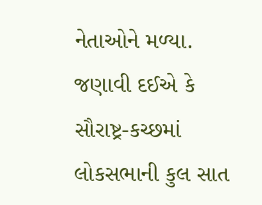નેતાઓને મળ્યા. જણાવી દઈએ કે સૌરાષ્ટ્ર-કચ્છમાં લોકસભાની કુલ સાત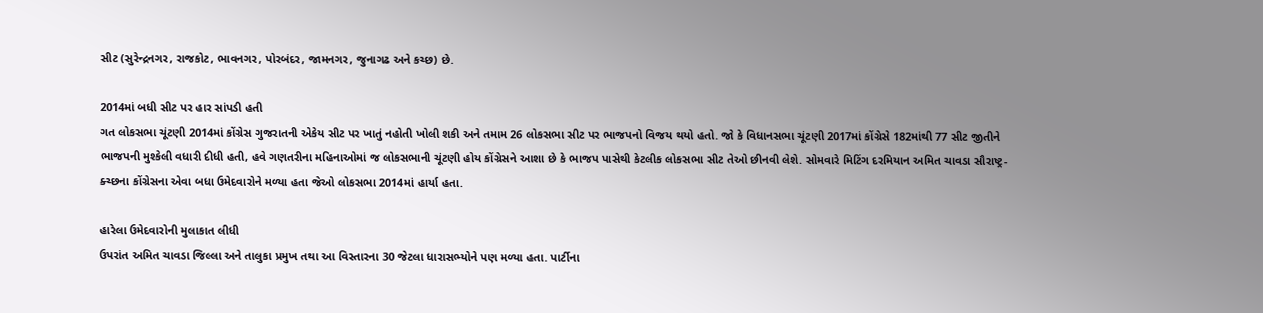સીટ (સુરેન્દ્રનગર, રાજકોટ, ભાવનગર, પોરબંદર, જામનગર, જુનાગઢ અને કચ્છ) છે.

2014માં બધી સીટ પર હાર સાંપડી હતી
ગત લોકસભા ચૂંટણી 2014માં કોંગ્રેસ ગુજરાતની એકેય સીટ પર ખાતું નહોતી ખોલી શકી અને તમામ 26 લોકસભા સીટ પર ભાજપનો વિજય થયો હતો. જો કે વિધાનસભા ચૂંટણી 2017માં કોંગ્રેસે 182માંથી 77 સીટ જીતીને ભાજપની મુશ્કેલી વધારી દીધી હતી, હવે ગણતરીના મહિનાઓમાં જ લોકસભાની ચૂંટણી હોય કોંગ્રેસને આશા છે કે ભાજપ પાસેથી કેટલીક લોકસભા સીટ તેઓ છીનવી લેશે. સોમવારે મિટિંગ દરમિયાન અમિત ચાવડા સૌરાષ્ટ્ર-ક્ચ્છના કોંગ્રેસના એવા બધા ઉમેદવારોને મળ્યા હતા જેઓ લોકસભા 2014માં હાર્યા હતા.

હારેલા ઉમેદવારોની મુલાકાત લીધી
ઉપરાંત અમિત ચાવડા જિલ્લા અને તાલુકા પ્રમુખ તથા આ વિસ્તારના 30 જેટલા ધારાસભ્યોને પણ મળ્યા હતા. પાર્ટીના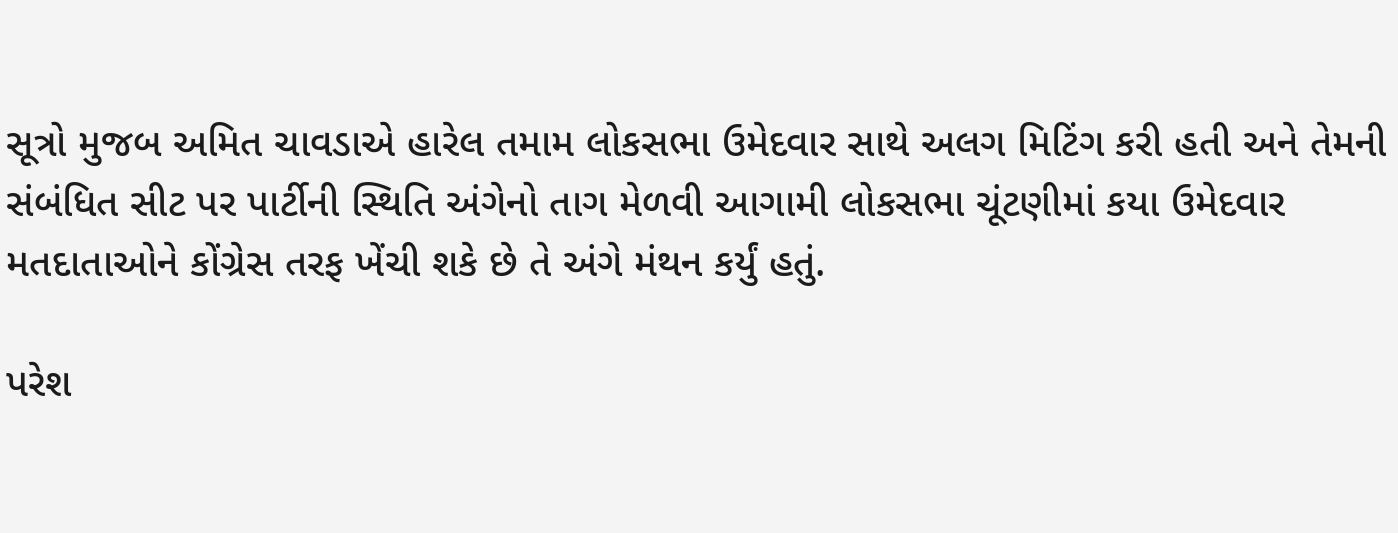સૂત્રો મુજબ અમિત ચાવડાએ હારેલ તમામ લોકસભા ઉમેદવાર સાથે અલગ મિટિંગ કરી હતી અને તેમની સંબંધિત સીટ પર પાર્ટીની સ્થિતિ અંગેનો તાગ મેળવી આગામી લોકસભા ચૂંટણીમાં કયા ઉમેદવાર મતદાતાઓને કોંગ્રેસ તરફ ખેંચી શકે છે તે અંગે મંથન કર્યું હતું.

પરેશ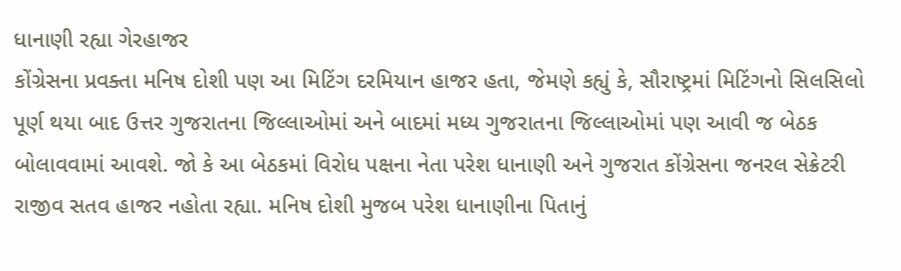ધાનાણી રહ્યા ગેરહાજર
કોંગ્રેસના પ્રવક્તા મનિષ દોશી પણ આ મિટિંગ દરમિયાન હાજર હતા, જેમણે કહ્યું કે, સૌરાષ્ટ્રમાં મિટિંગનો સિલસિલો પૂર્ણ થયા બાદ ઉત્તર ગુજરાતના જિલ્લાઓમાં અને બાદમાં મધ્ય ગુજરાતના જિલ્લાઓમાં પણ આવી જ બેઠક બોલાવવામાં આવશે. જો કે આ બેઠકમાં વિરોધ પક્ષના નેતા પરેશ ધાનાણી અને ગુજરાત કોંગ્રેસના જનરલ સેક્રેટરી રાજીવ સતવ હાજર નહોતા રહ્યા. મનિષ દોશી મુજબ પરેશ ધાનાણીના પિતાનું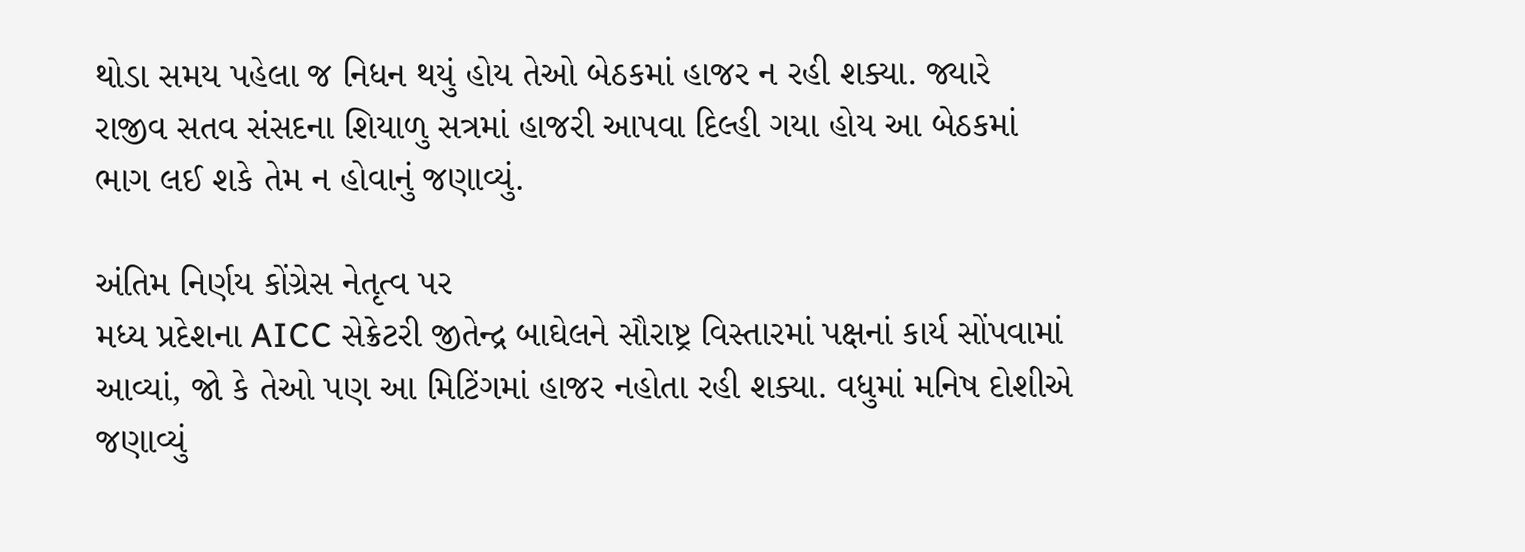થોડા સમય પહેલા જ નિધન થયું હોય તેઓ બેઠકમાં હાજર ન રહી શક્યા. જ્યારે રાજીવ સતવ સંસદના શિયાળુ સત્રમાં હાજરી આપવા દિલ્હી ગયા હોય આ બેઠકમાં ભાગ લઈ શકે તેમ ન હોવાનું જણાવ્યું.

અંતિમ નિર્ણય કોંગ્રેસ નેતૃત્વ પર
મધ્ય પ્રદેશના AICC સેક્રેટરી જીતેન્દ્ર બાઘેલને સૌરાષ્ટ્ર વિસ્તારમાં પક્ષનાં કાર્ય સોંપવામાં આવ્યાં, જો કે તેઓ પણ આ મિટિંગમાં હાજર નહોતા રહી શક્યા. વધુમાં મનિષ દોશીએ જણાવ્યું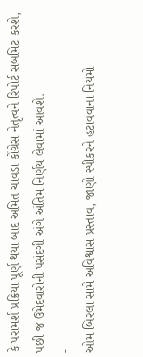કે પરામર્શ પ્રક્રિયા પૂર્ણ થયા બાદ અમિત ચાવડા કોંગ્રેસ નેતૃત્વને રિપોર્ટ સબમિટ કરશે, પછી જ ઉમેદવારોની પસંદગી અંગે અંતિમ નિર્ણય લેવામાં આવશે.
-
ઓમ બિરલા સામે અવિશ્વાસ પ્રસ્તાવ, જાણો સ્પીકરને હટાવવાના નિયમો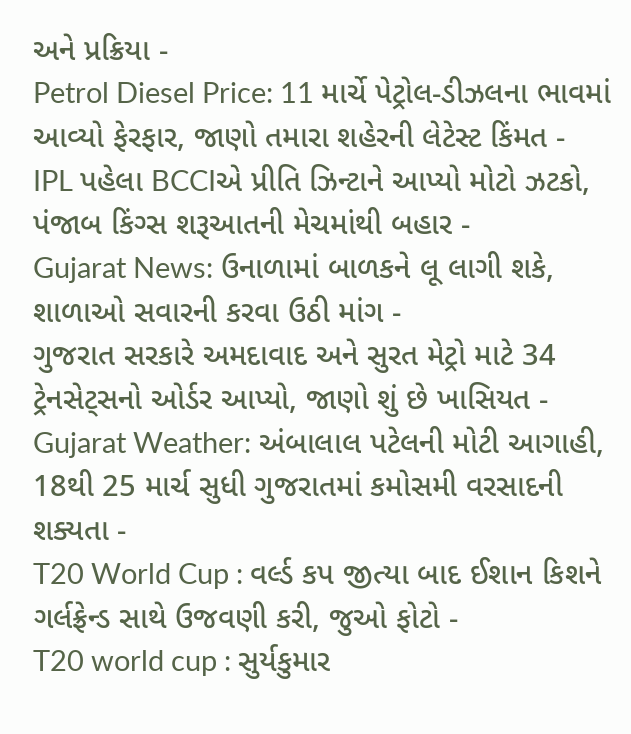અને પ્રક્રિયા -
Petrol Diesel Price: 11 માર્ચે પેટ્રોલ-ડીઝલના ભાવમાં આવ્યો ફેરફાર, જાણો તમારા શહેરની લેટેસ્ટ કિંમત -
IPL પહેલા BCCIએ પ્રીતિ ઝિન્ટાને આપ્યો મોટો ઝટકો, પંજાબ કિંગ્સ શરૂઆતની મેચમાંથી બહાર -
Gujarat News: ઉનાળામાં બાળકને લૂ લાગી શકે, શાળાઓ સવારની કરવા ઉઠી માંગ -
ગુજરાત સરકારે અમદાવાદ અને સુરત મેટ્રો માટે 34 ટ્રેનસેટ્સનો ઓર્ડર આપ્યો, જાણો શું છે ખાસિયત -
Gujarat Weather: અંબાલાલ પટેલની મોટી આગાહી, 18થી 25 માર્ચ સુધી ગુજરાતમાં કમોસમી વરસાદની શક્યતા -
T20 World Cup : વર્લ્ડ કપ જીત્યા બાદ ઈશાન કિશને ગર્લફ્રેન્ડ સાથે ઉજવણી કરી, જુઓ ફોટો -
T20 world cup : સુર્યકુમાર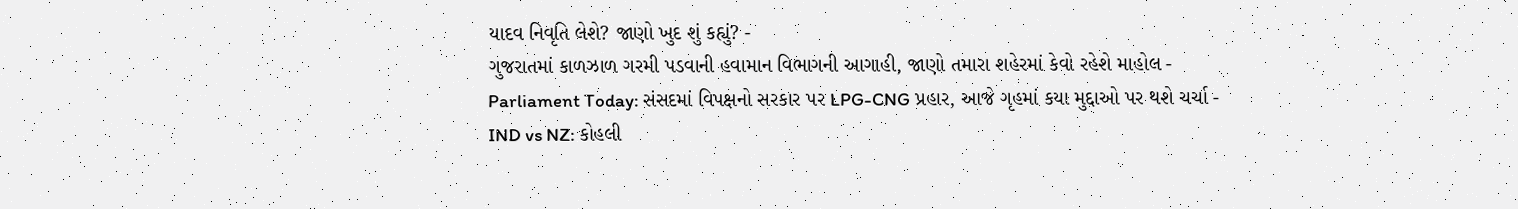યાદવ નિવૃતિ લેશે? જાણો ખુદ શું કહ્યું? -
ગુજરાતમાં કાળઝાળ ગરમી પડવાની હવામાન વિભાગની આગાહી, જાણો તમારા શહેરમાં કેવો રહેશે માહોલ -
Parliament Today: સંસદમાં વિપક્ષનો સરકાર પર LPG-CNG પ્રહાર, આજે ગૃહમાં કયા મુદ્દાઓ પર થશે ચર્ચા -
IND vs NZ: કોહલી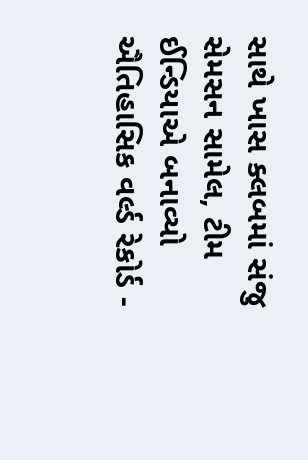સાથે ખાસ ક્લબમાં સંજુ સેમસન સામેલ, ટીમ ઈન્ડિયાએ બનાવ્યો ઐતિહાસિક વર્લ્ડ રેકોર્ડ -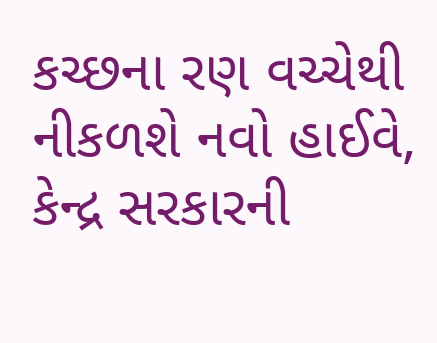કચ્છના રણ વચ્ચેથી નીકળશે નવો હાઈવે, કેન્દ્ર સરકારની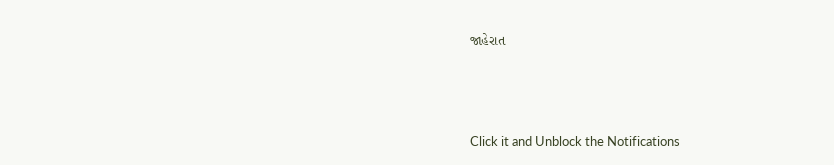જાહેરાત





Click it and Unblock the Notifications